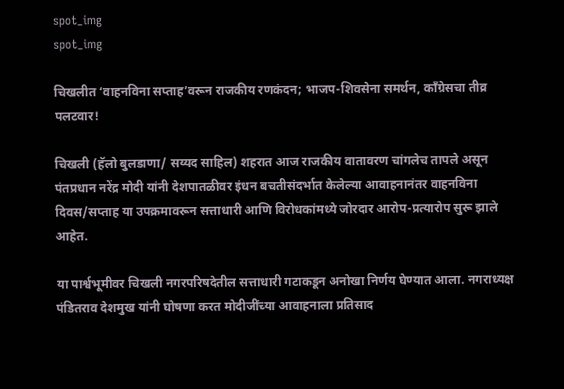spot_img
spot_img

चिखलीत ‘वाहनविना सप्ताह’वरून राजकीय रणकंदन; भाजप-शिवसेना समर्थन, काँग्रेसचा तीव्र पलटवार!

चिखली (हॅलो बुलडाणा/ सय्यद साहिल) शहरात आज राजकीय वातावरण चांगलेच तापले असून पंतप्रधान नरेंद्र मोदी यांनी देशपातळीवर इंधन बचतीसंदर्भात केलेल्या आवाहनानंतर वाहनविना दिवस/सप्ताह या उपक्रमावरून सत्ताधारी आणि विरोधकांमध्ये जोरदार आरोप-प्रत्यारोप सुरू झाले आहेत.

या पार्श्वभूमीवर चिखली नगरपरिषदेतील सत्ताधारी गटाकडून अनोखा निर्णय घेण्यात आला. नगराध्यक्ष पंडितराव देशमुख यांनी घोषणा करत मोदीजींच्या आवाहनाला प्रतिसाद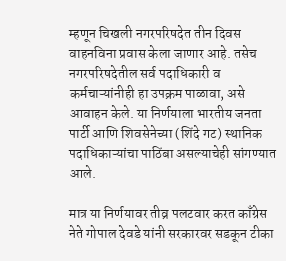म्हणून चिखली नगरपरिषदेत तीन दिवस वाहनविना प्रवास केला जाणार आहे. तसेच नगरपरिषदेतील सर्व पदाधिकारी व कर्मचाऱ्यांनीही हा उपक्रम पाळावा, असे आवाहन केले. या निर्णयाला भारतीय जनता पार्टी आणि शिवसेनेच्या (शिंदे गट) स्थानिक पदाधिकाऱ्यांचा पाठिंबा असल्याचेही सांगण्यात आले.

मात्र या निर्णयावर तीव्र पलटवार करत काँग्रेस नेते गोपाल देवडे यांनी सरकारवर सडकून टीका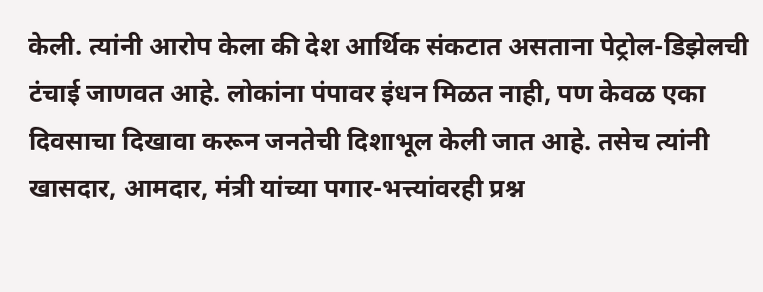केली. त्यांनी आरोप केला की देश आर्थिक संकटात असताना पेट्रोल-डिझेलची टंचाई जाणवत आहे. लोकांना पंपावर इंधन मिळत नाही, पण केवळ एका दिवसाचा दिखावा करून जनतेची दिशाभूल केली जात आहे. तसेच त्यांनी खासदार, आमदार, मंत्री यांच्या पगार-भत्त्यांवरही प्रश्न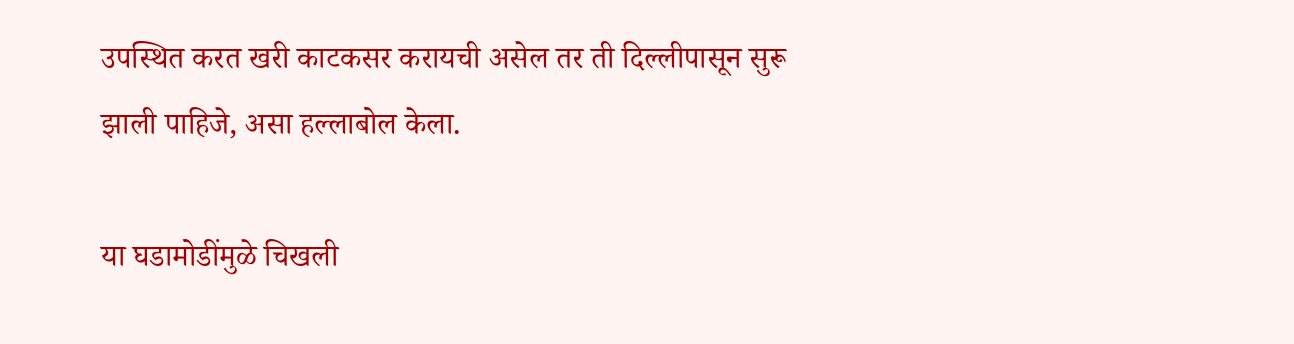उपस्थित करत खरी काटकसर करायची असेल तर ती दिल्लीपासून सुरू झाली पाहिजे, असा हल्लाबोल केला.

या घडामोडींमुळे चिखली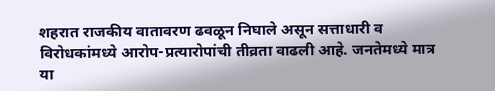शहरात राजकीय वातावरण ढवळून निघाले असून सत्ताधारी व विरोधकांमध्ये आरोप-प्रत्यारोपांची तीव्रता वाढली आहे. जनतेमध्ये मात्र या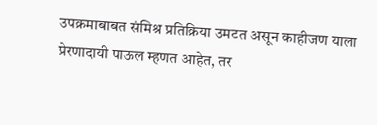उपक्रमाबाबत संमिश्र प्रतिक्रिया उमटत असून काहीजण याला प्रेरणादायी पाऊल म्हणत आहेत, तर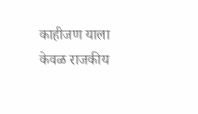काहीजण याला केवळ राजकीय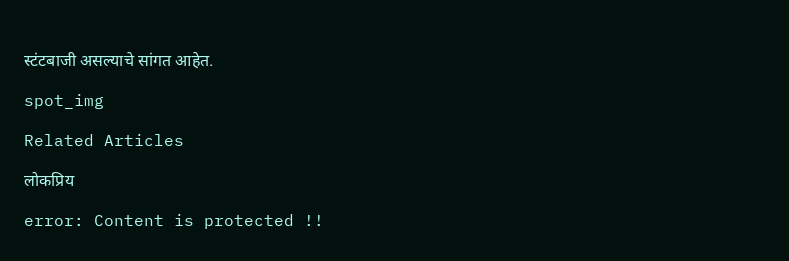स्टंटबाजी असल्याचे सांगत आहेत.

spot_img

Related Articles

लोकप्रिय

error: Content is protected !!